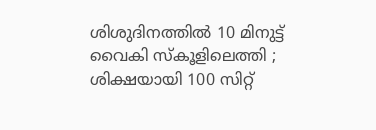ശിശുദിനത്തില്‍ 10 മിനുട്ട് വൈകി സ്‌കൂളിലെത്തി ; ശിക്ഷയായി 100 സിറ്റ്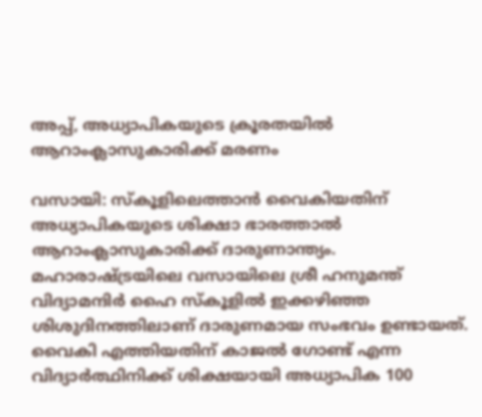അപ്പ്, അധ്യാപികയുടെ ക്രൂരതയില്‍ ആറാംക്ലാസുകാരിക്ക് മരണം

വസായി: സ്‌കൂളിലെത്താന്‍ വൈകിയതിന് അധ്യാപികയുടെ ശിക്ഷാ ഭാരത്താല്‍ ആറാംക്ലാസുകാരിക്ക് ദാരുണാന്ത്യം. മഹാരാഷ്ട്രയിലെ വസായിലെ ശ്രീ ഹനുമന്ത് വിദ്യാമന്ദിര്‍ ഹൈ സ്‌കൂളില്‍ ഇക്കഴിഞ്ഞ ശിശുദിനത്തിലാണ് ദാരുണമായ സംഭവം ഉണ്ടായത്. വൈകി എത്തിയതിന് കാജല്‍ ഗോണ്ട് എന്ന വിദ്യാര്‍ത്ഥിനിക്ക് ശിക്ഷയായി അധ്യാപിക 100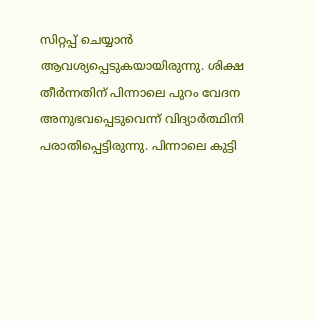സിറ്റപ്പ് ചെയ്യാന്‍ ആവശ്യപ്പെടുകയായിരുന്നു. ശിക്ഷ തീര്‍ന്നതിന് പിന്നാലെ പുറം വേദന അനുഭവപ്പെടുവെന്ന് വിദ്യാര്‍ത്ഥിനി പരാതിപ്പെട്ടിരുന്നു. പിന്നാലെ കുട്ടി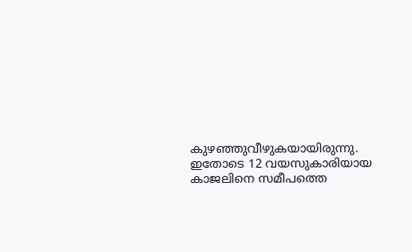കുഴഞ്ഞുവീഴുകയായിരുന്നു. ഇതോടെ 12 വയസുകാരിയായ കാജലിനെ സമീപത്തെ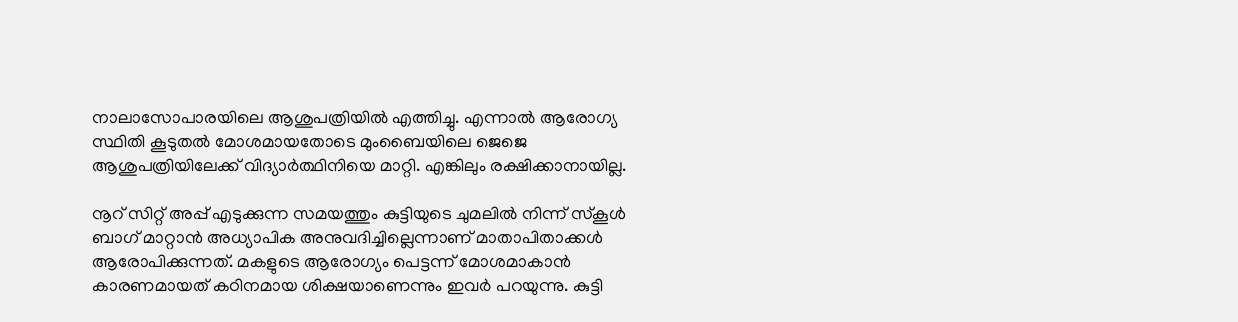നാലാസോപാരയിലെ ആശുപത്രിയില്‍ എത്തിച്ചു. എന്നാല്‍ ആരോഗ്യ സ്ഥിതി കൂടുതല്‍ മോശമായതോടെ മുംബൈയിലെ ജെജെ ആശുപത്രിയിലേക്ക് വിദ്യാര്‍ത്ഥിനിയെ മാറ്റി. എങ്കിലും രക്ഷിക്കാനായില്ല.

നൂറ് സിറ്റ് അപ്പ് എടുക്കുന്ന സമയത്തും കുട്ടിയുടെ ചുമലില്‍ നിന്ന് സ്‌കൂള്‍ ബാഗ് മാറ്റാന്‍ അധ്യാപിക അനുവദിച്ചില്ലെന്നാണ് മാതാപിതാക്കള്‍ ആരോപിക്കുന്നത്. മകളുടെ ആരോഗ്യം പെട്ടന്ന് മോശമാകാന്‍ കാരണമായത് കഠിനമായ ശിക്ഷയാണെന്നും ഇവര്‍ പറയുന്നു. കുട്ടി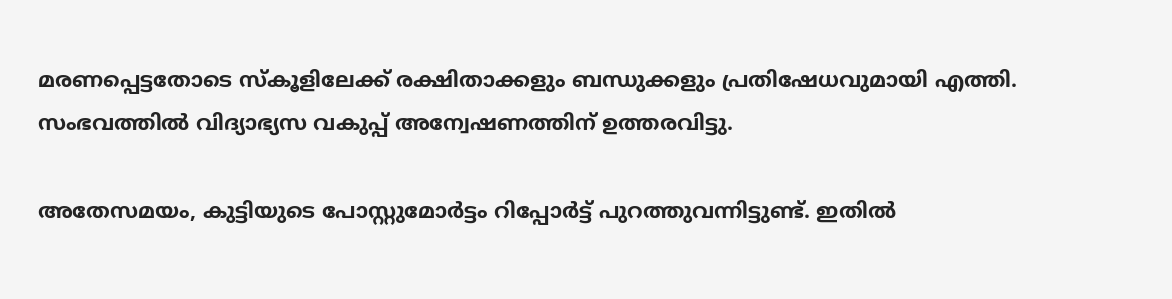മരണപ്പെട്ടതോടെ സ്‌കൂളിലേക്ക് രക്ഷിതാക്കളും ബന്ധുക്കളും പ്രതിഷേധവുമായി എത്തി. സംഭവത്തില്‍ വിദ്യാഭ്യസ വകുപ്പ് അന്വേഷണത്തിന് ഉത്തരവിട്ടു.

അതേസമയം, കുട്ടിയുടെ പോസ്റ്റുമോര്‍ട്ടം റിപ്പോര്‍ട്ട് പുറത്തുവന്നിട്ടുണ്ട്. ഇതില്‍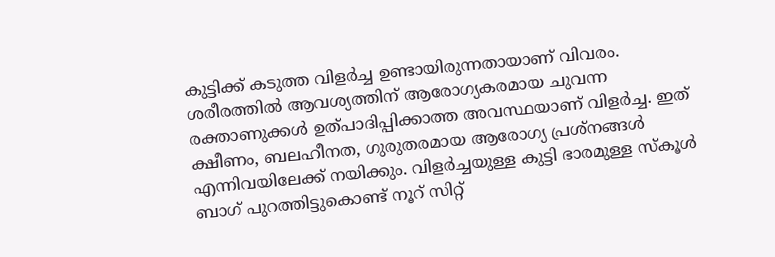കുട്ടിക്ക് കടുത്ത വിളര്‍ച്ച ഉണ്ടായിരുന്നതായാണ് വിവരം. ശരീരത്തില്‍ ആവശ്യത്തിന് ആരോഗ്യകരമായ ചുവന്ന രക്താണുക്കള്‍ ഉത്പാദിപ്പിക്കാത്ത അവസ്ഥയാണ് വിളര്‍ച്ച. ഇത് ക്ഷീണം, ബലഹീനത, ഗുരുതരമായ ആരോഗ്യ പ്രശ്‌നങ്ങള്‍ എന്നിവയിലേക്ക് നയിക്കും. വിളര്‍ച്ചയുള്ള കുട്ടി ഭാരമുള്ള സ്‌കൂള്‍ ബാഗ് പുറത്തിട്ടുകൊണ്ട് നൂറ് സിറ്റ്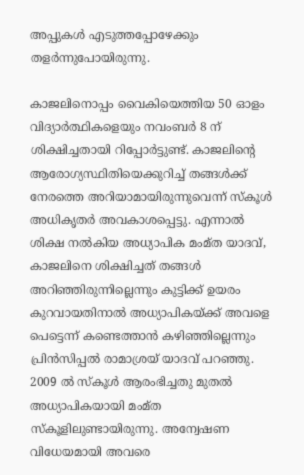അപ്പുകള്‍ എടുത്തപ്പോഴേക്കും തളര്‍ന്നുപോയിരുന്നു.

കാജലിനൊപ്പം വൈകിയെത്തിയ 50 ഓളം വിദ്യാര്‍ത്ഥികളെയും നവംബര്‍ 8 ന് ശിക്ഷിച്ചതായി റിപ്പോര്‍ട്ടുണ്ട്. കാജലിന്റെ ആരോഗ്യസ്ഥിതിയെക്കുറിച്ച് തങ്ങള്‍ക്ക് നേരത്തെ അറിയാമായിരുന്നുവെന്ന് സ്‌കൂള്‍ അധികൃതര്‍ അവകാശപ്പെട്ടു. എന്നാല്‍ ശിക്ഷ നല്‍കിയ അധ്യാപിക മംമ്ത യാദവ്, കാജലിനെ ശിക്ഷിച്ചത് തങ്ങള്‍ അറിഞ്ഞിരുന്നില്ലെന്നും കുട്ടിക്ക് ഉയരം കുറവായതിനാല്‍ അധ്യാപികയ്ക്ക് അവളെ പെട്ടെന്ന് കണ്ടെത്താന്‍ കഴിഞ്ഞില്ലെന്നും പ്രിന്‍സിപ്പല്‍ രാമാശ്രയ് യാദവ് പറഞ്ഞു. 2009 ല്‍ സ്‌കൂള്‍ ആരംഭിച്ചതു മുതല്‍ അധ്യാപികയായി മംമ്ത സ്‌കൂളിലുണ്ടായിരുന്നു. അന്വേഷണ വിധേയമായി അവരെ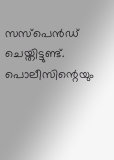സസ്‌പെന്‍ഡ് ചെയ്തിട്ടുണ്ട്. പൊലീസിന്റെയും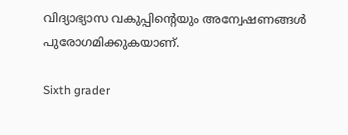വിദ്യാഭ്യാസ വകുപ്പിന്റെയും അന്വേഷണങ്ങള്‍ പുരോഗമിക്കുകയാണ്.

Sixth grader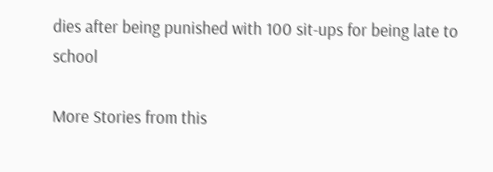dies after being punished with 100 sit-ups for being late to school

More Stories from this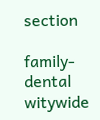section

family-dental
witywide